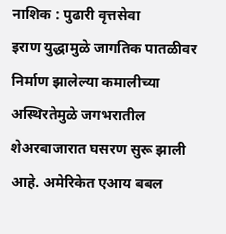नाशिक : पुढारी वृत्तसेवा
इराण युद्धामुळे जागतिक पातळीवर निर्माण झालेल्या कमालीच्या अस्थिरतेमुळे जगभरातील शेअरबाजारात घसरण सुरू झाली आहे. अमेरिकेत एआय बबल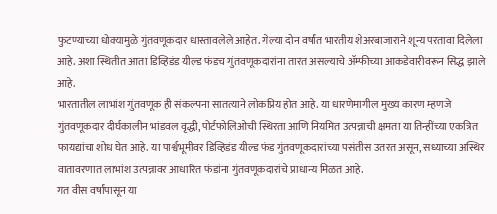फुटण्याच्या धोक्यामुळे गुंतवणूकदार धास्तावलेले आहेत. गेल्या दोन वर्षांत भारतीय शेअरबाजाराने शून्य परतावा दिलेला आहे. अशा स्थितीत आता डिव्हिडंड यील्ड फंडच गुंतवणूकदारांना तारत असल्याचे ॲम्फीच्या आकडेवारीवरून सिद्ध झाले आहे.
भारतातील लाभांश गुंतवणूक ही संकल्पना सातत्याने लोकप्रिय होत आहे. या धारणेमागील मुख्य कारण म्हणजे गुंतवणूकदार दीर्घकालीन भांडवल वृद्धी, पोर्टफोलिओची स्थिरता आणि नियमित उत्पन्नाची क्षमता या तिन्हींच्या एकत्रित फायद्यांचा शोध घेत आहे. या पार्श्वभूमीवर डिव्हिडंड यील्ड फंड गुंतवणूकदारांच्या पसंतीस उतरत असून, सध्याच्या अस्थिर वातावरणात लाभांश उत्पन्नावर आधारित फंडांना गुंतवणूकदारांचे प्राधान्य मिळत आहे.
गत वीस वर्षांपासून या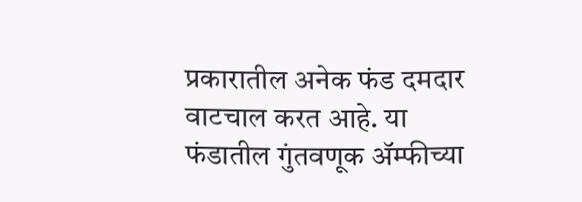प्रकारातील अनेक फंड दमदार वाटचाल करत आहे. या फंडातील गुंतवणूक ॲम्फीच्या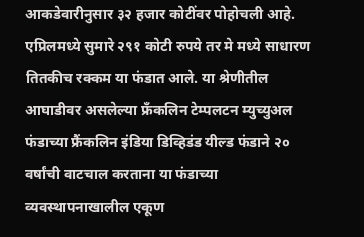आकडेवारीनुसार ३२ हजार कोटींवर पोहोचली आहे. एप्रिलमध्ये सुमारे २९१ कोटी रुपये तर मे मध्ये साधारण तितकीच रक्कम या फंडात आले. या श्रेणीतील आघाडीवर असलेल्या फ्रँकलिन टेम्पलटन म्युच्युअल फंडाच्या फ्रैंकलिन इंडिया डिव्हिडंड यील्ड फंडाने २० वर्षांची वाटचाल करताना या फंडाच्या व्यवस्थापनाखालील एकूण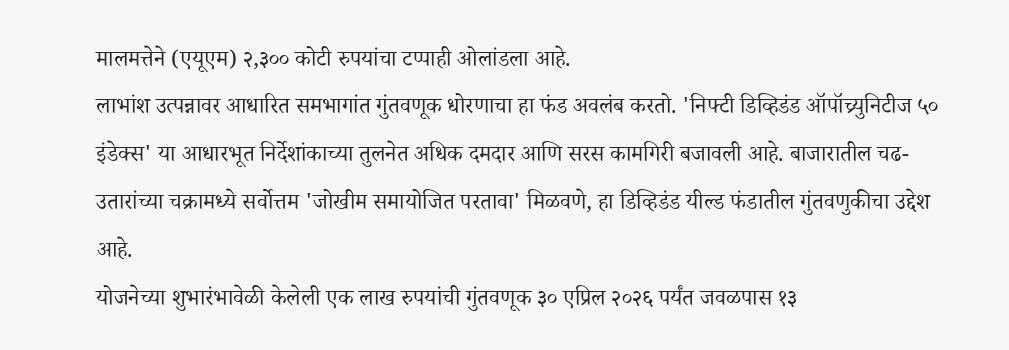मालमत्तेने (एयूएम) २,३०० कोटी रुपयांचा टप्पाही ओलांडला आहे.
लाभांश उत्पन्नावर आधारित समभागांत गुंतवणूक धोरणाचा हा फंड अवलंब करतो. 'निफ्टी डिव्हिडंड ऑपॉच्र्युनिटीज ५० इंडेक्स' या आधारभूत निर्देशांकाच्या तुलनेत अधिक दमदार आणि सरस कामगिरी बजावली आहे. बाजारातील चढ-उतारांच्या चक्रामध्ये सर्वोत्तम 'जोखीम समायोजित परतावा' मिळवणे, हा डिव्हिडंड यील्ड फंडातील गुंतवणुकीचा उद्देश आहे.
योजनेच्या शुभारंभावेळी केलेली एक लाख रुपयांची गुंतवणूक ३० एप्रिल २०२६ पर्यंत जवळपास १३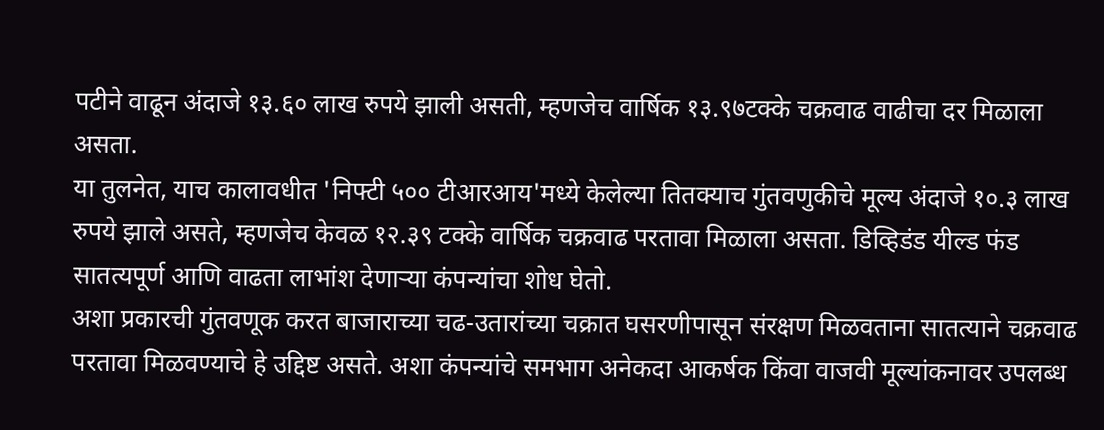पटीने वाढून अंदाजे १३.६० लाख रुपये झाली असती, म्हणजेच वार्षिक १३.९७टक्के चक्रवाढ वाढीचा दर मिळाला असता.
या तुलनेत, याच कालावधीत 'निफ्टी ५०० टीआरआय'मध्ये केलेल्या तितक्याच गुंतवणुकीचे मूल्य अंदाजे १०.३ लाख रुपये झाले असते, म्हणजेच केवळ १२.३९ टक्के वार्षिक चक्रवाढ परतावा मिळाला असता. डिव्हिडंड यील्ड फंड सातत्यपूर्ण आणि वाढता लाभांश देणाऱ्या कंपन्यांचा शोध घेतो.
अशा प्रकारची गुंतवणूक करत बाजाराच्या चढ-उतारांच्या चक्रात घसरणीपासून संरक्षण मिळवताना सातत्याने चक्रवाढ परतावा मिळवण्याचे हे उद्दिष्ट असते. अशा कंपन्यांचे समभाग अनेकदा आकर्षक किंवा वाजवी मूल्यांकनावर उपलब्ध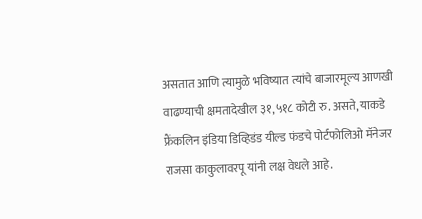असतात आणि त्यामुळे भविष्यात त्यांचे बाजारमूल्य आणखी वाढण्याची क्षमतादेखील ३१,५१८ कोटी रु. असते, याकडे फ्रैंकलिन इंडिया डिव्हिडंड यील्ड फंडचे पोर्टफोलिओ मॅनेजर राजसा काकुलावरपू यांनी लक्ष वेधले आहे.